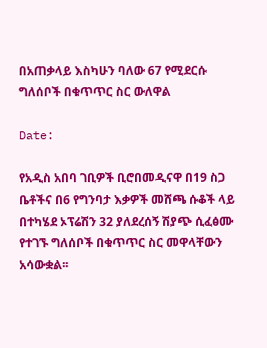በአጠቃላይ እስካሁን ባለው 67 የሚደርሱ ግለሰቦች በቁጥጥር ስር ውለዋል

Date:

የአዲስ አበባ ገቢዎች ቢሮበመዲናዋ በ19 ስጋ ቤቶችና በ6 የግንባታ እቃዎች መሸጫ ሱቆች ላይ በተካሄደ ኦፕሬሽን 32 ያለደረሰኝ ሽያጭ ሲፈፅሙ የተገኙ ግለሰቦች በቁጥጥር ስር መዋላቸውን አሳውቋል፡፡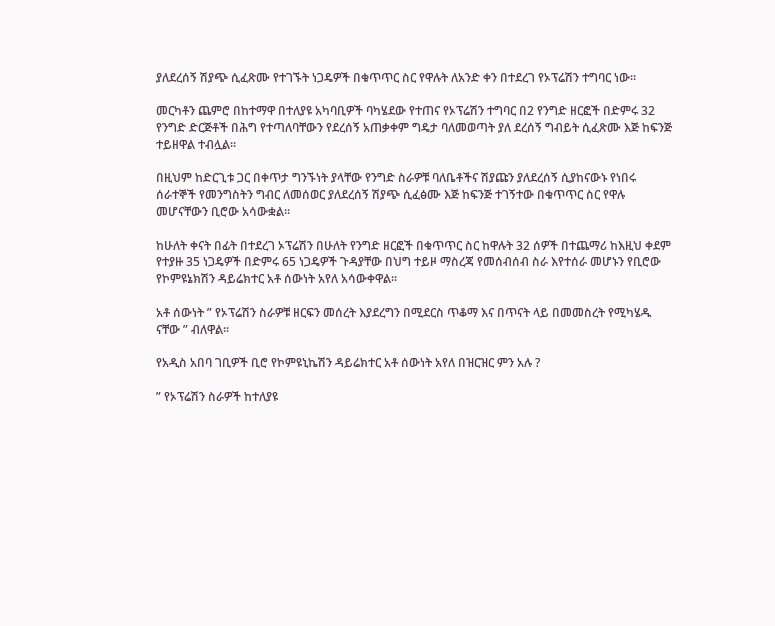ያለደረሰኝ ሽያጭ ሲፈጽሙ የተገኙት ነጋዴዎች በቁጥጥር ስር የዋሉት ለአንድ ቀን በተደረገ የኦፕሬሽን ተግባር ነው።

መርካቶን ጨምሮ በከተማዋ በተለያዩ አካባቢዎች ባካሄደው የተጠና የኦፕሬሽን ተግባር በ2 የንግድ ዘርፎች በድምሩ 32 የንግድ ድርጅቶች በሕግ የተጣለባቸውን የደረሰኝ አጠቃቀም ግዴታ ባለመወጣት ያለ ደረሰኝ ግብይት ሲፈጽሙ እጅ ከፍንጅ ተይዘዋል ተብሏል።

በዚህም ከድርጊቱ ጋር በቀጥታ ግንኙነት ያላቸው የንግድ ስራዎቹ ባለቤቶችና ሽያጩን ያለደረሰኝ ሲያከናውኑ የነበሩ ሰራተኞች የመንግስትን ግብር ለመሰወር ያለደረሰኝ ሽያጭ ሲፈፅሙ እጅ ከፍንጅ ተገኝተው በቁጥጥር ስር የዋሉ መሆናቸውን ቢሮው አሳውቋል፡፡

ከሁለት ቀናት በፊት በተደረገ ኦፕሬሽን በሁለት የንግድ ዘርፎች በቁጥጥር ስር ከዋሉት 32 ሰዎች በተጨማሪ ከእዚህ ቀደም የተያዙ 35 ነጋዴዎች በድምሩ 65 ነጋዴዎች ጉዳያቸው በህግ ተይዞ ማስረጃ የመሰብሰብ ስራ እየተሰራ መሆኑን የቢሮው የኮምዩኔክሽን ዳይሬክተር አቶ ሰውነት አየለ አሳውቀዋል።

አቶ ሰውነት ” የኦፕሬሽን ስራዎቹ ዘርፍን መሰረት እያደረግን በሚደርስ ጥቆማ እና በጥናት ላይ በመመስረት የሚካሄዱ ናቸው ” ብለዋል።

የአዲስ አበባ ገቢዎች ቢሮ የኮምዩኒኬሽን ዳይሬክተር አቶ ሰውነት አየለ በዝርዝር ምን አሉ ?

” የኦፕሬሽን ስራዎች ከተለያዩ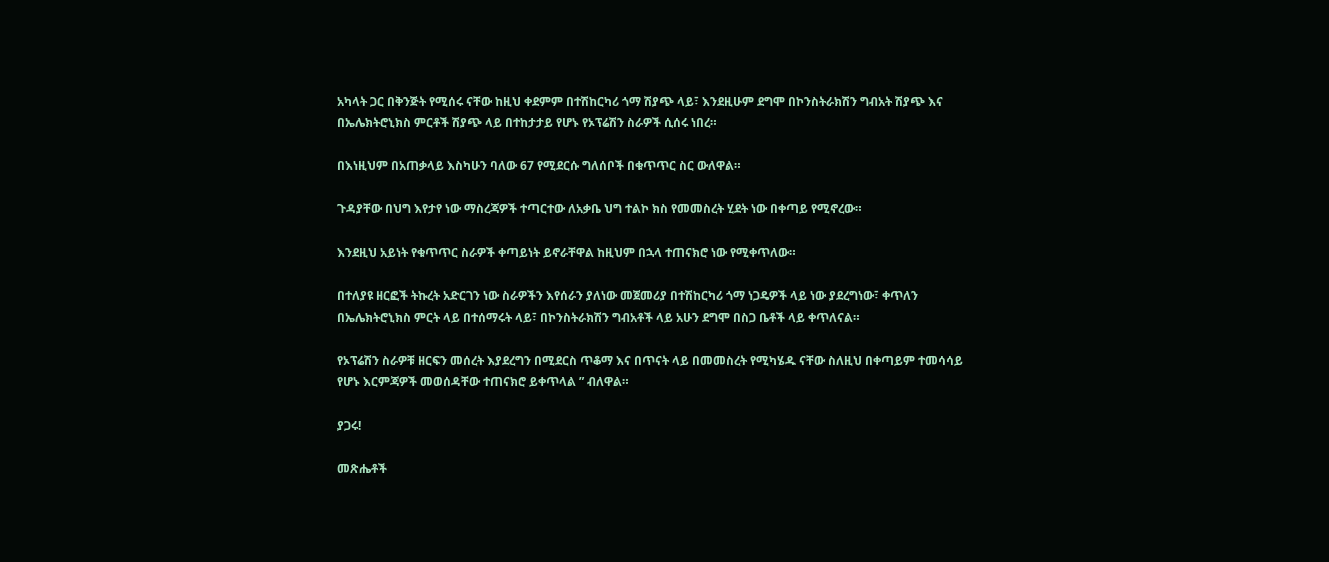አካላት ጋር በቅንጅት የሚሰሩ ናቸው ከዚህ ቀደምም በተሽከርካሪ ጎማ ሽያጭ ላይ፣ እንደዚሁም ደግሞ በኮንስትራክሽን ግብአት ሽያጭ እና በኤሌክትሮኒክስ ምርቶች ሽያጭ ላይ በተከታታይ የሆኑ የኦፕሬሽን ስራዎች ሲሰሩ ነበረ።

በእነዚህም በአጠቃላይ እስካሁን ባለው 67 የሚደርሱ ግለሰቦች በቁጥጥር ስር ውለዋል።

ጉዳያቸው በህግ እየታየ ነው ማስረጃዎች ተጣርተው ለአቃቤ ህግ ተልኮ ክስ የመመስረት ሂደት ነው በቀጣይ የሚኖረው።

እንደዚህ አይነት የቁጥጥር ስራዎች ቀጣይነት ይኖራቸዋል ከዚህም በኋላ ተጠናክሮ ነው የሚቀጥለው።

በተለያዩ ዘርፎች ትኩረት አድርገን ነው ስራዎችን እየሰራን ያለነው መጀመሪያ በተሽከርካሪ ጎማ ነጋዴዎች ላይ ነው ያደረግነው፣ ቀጥለን በኤሌክትሮኒክስ ምርት ላይ በተሰማሩት ላይ፣ በኮንስትራክሽን ግብአቶች ላይ አሁን ደግሞ በስጋ ቤቶች ላይ ቀጥለናል።

የኦፕሬሽን ስራዎቹ ዘርፍን መሰረት እያደረግን በሚደርስ ጥቆማ እና በጥናት ላይ በመመስረት የሚካሄዱ ናቸው ስለዚህ በቀጣይም ተመሳሳይ የሆኑ እርምጃዎች መወሰዳቸው ተጠናክሮ ይቀጥላል ” ብለዋል።

ያጋሩ!

መጽሔቶች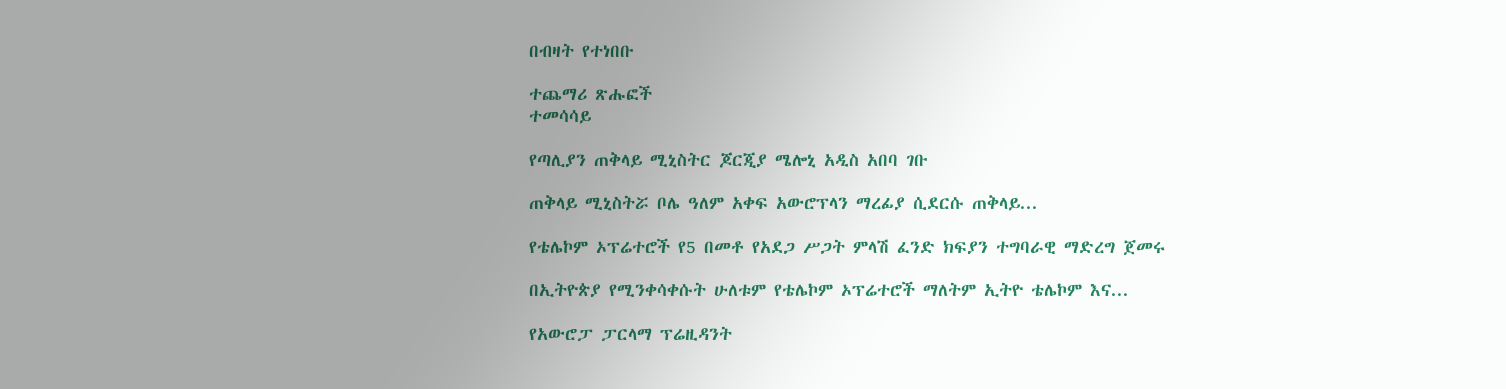በብዛት የተነበቡ

ተጨማሪ ጽሑፎች
ተመሳሳይ

የጣሊያን ጠቅላይ ሚኒስትር ጆርጂያ ሜሎኒ አዲስ አበባ ገቡ

ጠቅላይ ሚኒስትሯ ቦሌ ዓለም አቀፍ አውሮፕላን ማረፊያ ሲደርሱ ጠቅላይ...

የቴሌኮም ኦፕሬተሮች የ5 በመቶ የአደጋ ሥጋት ምላሽ ፈንድ ክፍያን ተግባራዊ ማድረግ ጀመሩ

በኢትዮጵያ የሚንቀሳቀሱት ሁለቱም የቴሌኮም ኦፕሬተሮች ማለትም ኢትዮ ቴሌኮም እና...

የአውሮፓ ፓርላማ ፕሬዚዳንት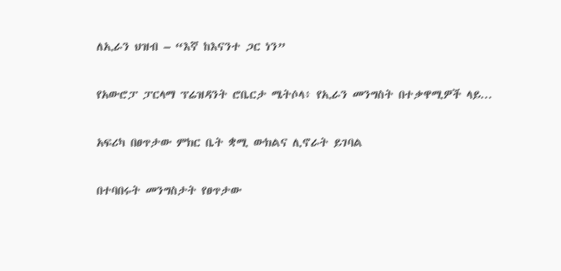ለኢራን ህዝብ – “እኛ ከእናንተ ጋር ነን”

የአውሮፓ ፓርላማ ፕሬዝዳንት ሮቤርታ ሜትሶላ፥ የኢራን መንግስት በተቃዋሚዎች ላይ...

አፍሪካ በፀጥታው ምክር ቤት ቋሚ ውክልና ሊኖራት ይገባል

በተባበሩት መንግስታት የፀጥታው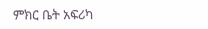ምክር ቤት አፍሪካ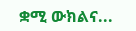ቋሚ ውክልና...